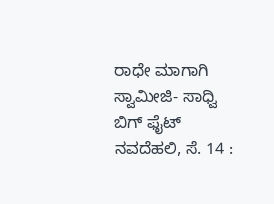ರಾಧೇ ಮಾಗಾಗಿ ಸ್ವಾಮೀಜಿ- ಸಾಧ್ವಿ ಬಿಗ್ ಫೈಟ್
ನವದೆಹಲಿ, ಸೆ. 14 :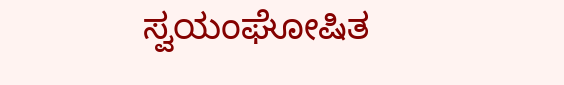ಸ್ವಯಂಘೋಷಿತ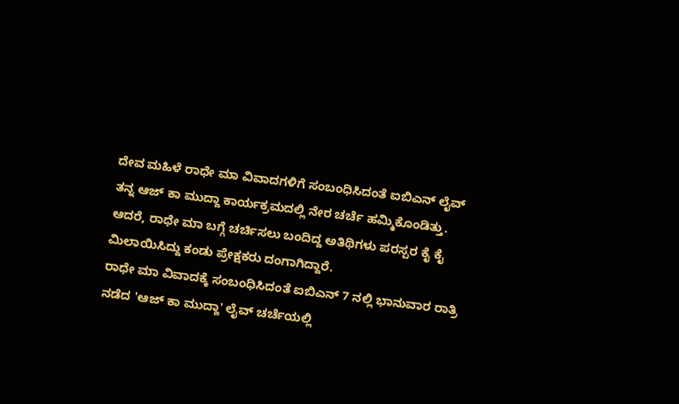ದೇವ ಮಹಿಳೆ ರಾಧೇ ಮಾ ವಿವಾದಗಳಿಗೆ ಸಂಬಂಧಿಸಿದಂತೆ ಐಬಿಎನ್ ಲೈವ್ ತನ್ನ ಆಜ್ ಕಾ ಮುದ್ದಾ ಕಾರ್ಯಕ್ರಮದಲ್ಲಿ ನೇರ ಚರ್ಚೆ ಹಮ್ಮಿಕೊಂಡಿತ್ತು. ಆದರೆ, ರಾಧೇ ಮಾ ಬಗ್ಗೆ ಚರ್ಚಿಸಲು ಬಂದಿದ್ದ ಅತಿಥಿಗಳು ಪರಸ್ಪರ ಕೈ ಕೈ ಮಿಲಾಯಿಸಿದ್ದು ಕಂಡು ಪ್ರೇಕ್ಷಕರು ದಂಗಾಗಿದ್ದಾರೆ.
ರಾಧೇ ಮಾ ವಿವಾದಕ್ಕೆ ಸಂಬಂಧಿಸಿದಂತೆ ಐಬಿಎನ್ 7 ನಲ್ಲಿ ಭಾನುವಾರ ರಾತ್ರಿ ನಡೆದ 'ಆಜ್ ಕಾ ಮುದ್ದಾ' ಲೈವ್ ಚರ್ಚೆಯಲ್ಲಿ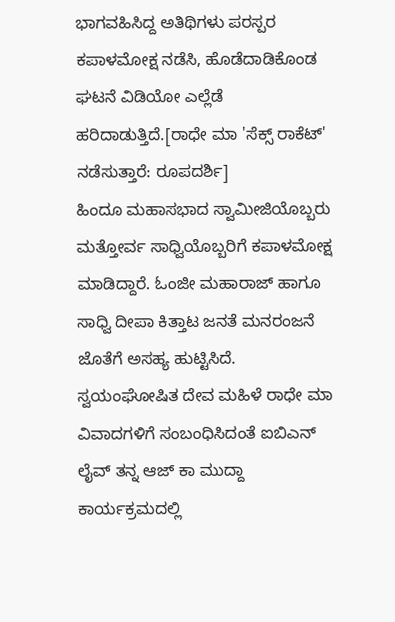ಭಾಗವಹಿಸಿದ್ದ ಅತಿಥಿಗಳು ಪರಸ್ಪರ ಕಪಾಳಮೋಕ್ಷ ನಡೆಸಿ, ಹೊಡೆದಾಡಿಕೊಂಡ ಘಟನೆ ವಿಡಿಯೋ ಎಲ್ಲೆಡೆ ಹರಿದಾಡುತ್ತಿದೆ.[ರಾಧೇ ಮಾ 'ಸೆಕ್ಸ್ ರಾಕೆಟ್' ನಡೆಸುತ್ತಾರೆ: ರೂಪದರ್ಶಿ]
ಹಿಂದೂ ಮಹಾಸಭಾದ ಸ್ವಾಮೀಜಿಯೊಬ್ಬರು ಮತ್ತೋರ್ವ ಸಾಧ್ವಿಯೊಬ್ಬರಿಗೆ ಕಪಾಳಮೋಕ್ಷ ಮಾಡಿದ್ದಾರೆ. ಓಂಜೀ ಮಹಾರಾಜ್ ಹಾಗೂ ಸಾಧ್ವಿ ದೀಪಾ ಕಿತ್ತಾಟ ಜನತೆ ಮನರಂಜನೆ ಜೊತೆಗೆ ಅಸಹ್ಯ ಹುಟ್ಟಿಸಿದೆ.
ಸ್ವಯಂಘೋಷಿತ ದೇವ ಮಹಿಳೆ ರಾಧೇ ಮಾ ವಿವಾದಗಳಿಗೆ ಸಂಬಂಧಿಸಿದಂತೆ ಐಬಿಎನ್ ಲೈವ್ ತನ್ನ ಆಜ್ ಕಾ ಮುದ್ದಾ ಕಾರ್ಯಕ್ರಮದಲ್ಲಿ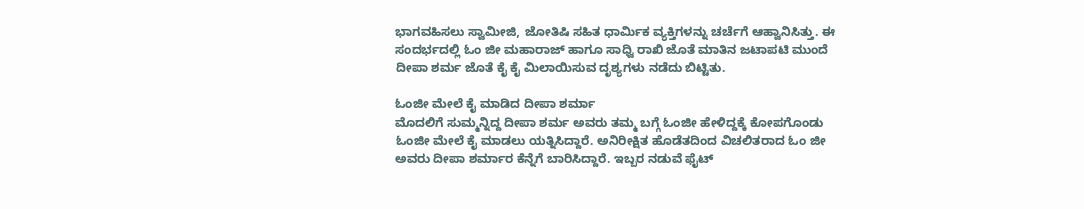ಭಾಗವಹಿಸಲು ಸ್ವಾಮೀಜಿ, ಜೋತಿಷಿ ಸಹಿತ ಧಾರ್ಮಿಕ ವ್ಯಕ್ತಿಗಳನ್ನು ಚರ್ಚೆಗೆ ಆಹ್ವಾನಿಸಿತ್ತು. ಈ ಸಂದರ್ಭದಲ್ಲಿ ಓಂ ಜೀ ಮಹಾರಾಜ್ ಹಾಗೂ ಸಾಧ್ವಿ ರಾಖಿ ಜೊತೆ ಮಾತಿನ ಜಟಾಪಟಿ ಮುಂದೆ ದೀಪಾ ಶರ್ಮ ಜೊತೆ ಕೈ ಕೈ ಮಿಲಾಯಿಸುವ ದೃಶ್ಯಗಳು ನಡೆದು ಬಿಟ್ಟಿತು.

ಓಂಜೀ ಮೇಲೆ ಕೈ ಮಾಡಿದ ದೀಪಾ ಶರ್ಮಾ
ಮೊದಲಿಗೆ ಸುಮ್ಮನ್ನಿದ್ದ ದೀಪಾ ಶರ್ಮ ಅವರು ತಮ್ಮ ಬಗ್ಗೆ ಓಂಜೀ ಹೇಳಿದ್ದಕ್ಕೆ ಕೋಪಗೊಂಡು ಓಂಜೀ ಮೇಲೆ ಕೈ ಮಾಡಲು ಯತ್ನಿಸಿದ್ದಾರೆ. ಅನಿರೀಕ್ಷಿತ ಹೊಡೆತದಿಂದ ವಿಚಲಿತರಾದ ಓಂ ಜೀ ಅವರು ದೀಪಾ ಶರ್ಮಾರ ಕೆನ್ನೆಗೆ ಬಾರಿಸಿದ್ದಾರೆ. ಇಬ್ಬರ ನಡುವೆ ಫೈಟ್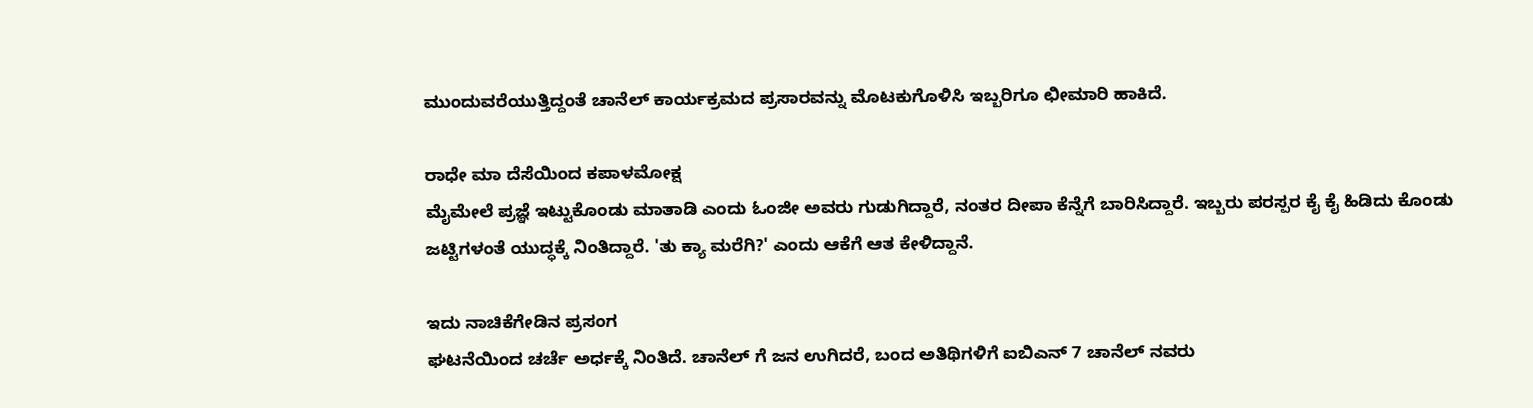ಮುಂದುವರೆಯುತ್ತಿದ್ದಂತೆ ಚಾನೆಲ್ ಕಾರ್ಯಕ್ರಮದ ಪ್ರಸಾರವನ್ನು ಮೊಟಕುಗೊಳಿಸಿ ಇಬ್ಬರಿಗೂ ಛೀಮಾರಿ ಹಾಕಿದೆ.

ರಾಧೇ ಮಾ ದೆಸೆಯಿಂದ ಕಪಾಳಮೋಕ್ಷ
ಮೈಮೇಲೆ ಪ್ರಜ್ಞೆ ಇಟ್ಟುಕೊಂಡು ಮಾತಾಡಿ ಎಂದು ಓಂಜೀ ಅವರು ಗುಡುಗಿದ್ದಾರೆ, ನಂತರ ದೀಪಾ ಕೆನ್ನೆಗೆ ಬಾರಿಸಿದ್ದಾರೆ. ಇಬ್ಬರು ಪರಸ್ಪರ ಕೈ ಕೈ ಹಿಡಿದು ಕೊಂಡು ಜಟ್ಟಿಗಳಂತೆ ಯುದ್ಧಕ್ಕೆ ನಿಂತಿದ್ದಾರೆ. 'ತು ಕ್ಯಾ ಮರೆಗಿ?' ಎಂದು ಆಕೆಗೆ ಆತ ಕೇಳಿದ್ದಾನೆ.

ಇದು ನಾಚಿಕೆಗೇಡಿನ ಪ್ರಸಂಗ
ಘಟನೆಯಿಂದ ಚರ್ಚೆ ಅರ್ಧಕ್ಕೆ ನಿಂತಿದೆ. ಚಾನೆಲ್ ಗೆ ಜನ ಉಗಿದರೆ, ಬಂದ ಅತಿಥಿಗಳಿಗೆ ಐಬಿಎನ್ 7 ಚಾನೆಲ್ ನವರು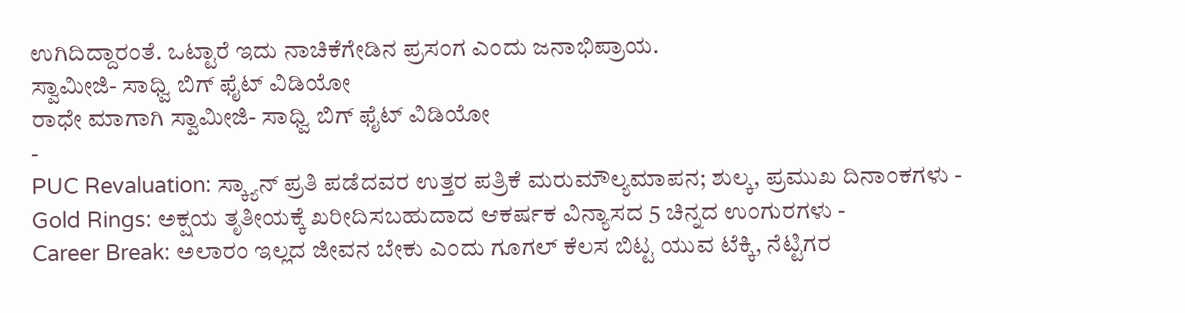ಉಗಿದಿದ್ದಾರಂತೆ. ಒಟ್ಟಾರೆ ಇದು ನಾಚಿಕೆಗೇಡಿನ ಪ್ರಸಂಗ ಎಂದು ಜನಾಭಿಪ್ರಾಯ.
ಸ್ವಾಮೀಜಿ- ಸಾಧ್ವಿ ಬಿಗ್ ಫೈಟ್ ವಿಡಿಯೋ
ರಾಧೇ ಮಾಗಾಗಿ ಸ್ವಾಮೀಜಿ- ಸಾಧ್ವಿ ಬಿಗ್ ಫೈಟ್ ವಿಡಿಯೋ
-
PUC Revaluation: ಸ್ಕ್ಯಾನ್ ಪ್ರತಿ ಪಡೆದವರ ಉತ್ತರ ಪತ್ರಿಕೆ ಮರುಮೌಲ್ಯಮಾಪನ; ಶುಲ್ಕ, ಪ್ರಮುಖ ದಿನಾಂಕಗಳು -
Gold Rings: ಅಕ್ಷಯ ತೃತೀಯಕ್ಕೆ ಖರೀದಿಸಬಹುದಾದ ಆಕರ್ಷಕ ವಿನ್ಯಾಸದ 5 ಚಿನ್ನದ ಉಂಗುರಗಳು -
Career Break: ಅಲಾರಂ ಇಲ್ಲದ ಜೀವನ ಬೇಕು ಎಂದು ಗೂಗಲ್ ಕೆಲಸ ಬಿಟ್ಟ ಯುವ ಟೆಕ್ಕಿ, ನೆಟ್ಟಿಗರ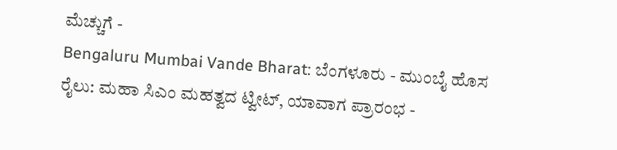ಮೆಚ್ಚುಗೆ -
Bengaluru Mumbai Vande Bharat: ಬೆಂಗಳೂರು - ಮುಂಬೈ ಹೊಸ ರೈಲು: ಮಹಾ ಸಿಎಂ ಮಹತ್ವದ ಟ್ವೀಟ್, ಯಾವಾಗ ಪ್ರಾರಂಭ -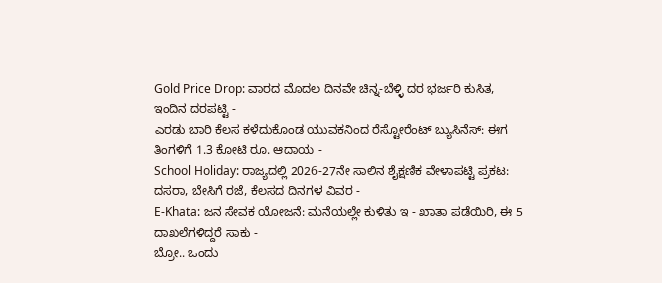Gold Price Drop: ವಾರದ ಮೊದಲ ದಿನವೇ ಚಿನ್ನ-ಬೆಳ್ಳಿ ದರ ಭರ್ಜರಿ ಕುಸಿತ, ಇಂದಿನ ದರಪಟ್ಟಿ -
ಎರಡು ಬಾರಿ ಕೆಲಸ ಕಳೆದುಕೊಂಡ ಯುವಕನಿಂದ ರೆಸ್ಟೋರೆಂಟ್ ಬ್ಯುಸಿನೆಸ್: ಈಗ ತಿಂಗಳಿಗೆ 1.3 ಕೋಟಿ ರೂ. ಆದಾಯ -
School Holiday: ರಾಜ್ಯದಲ್ಲಿ 2026-27ನೇ ಸಾಲಿನ ಶೈಕ್ಷಣಿಕ ವೇಳಾಪಟ್ಟಿ ಪ್ರಕಟ: ದಸರಾ, ಬೇಸಿಗೆ ರಜೆ, ಕೆಲಸದ ದಿನಗಳ ವಿವರ -
E-Khata: ಜನ ಸೇವಕ ಯೋಜನೆ: ಮನೆಯಲ್ಲೇ ಕುಳಿತು ಇ - ಖಾತಾ ಪಡೆಯಿರಿ, ಈ 5 ದಾಖಲೆಗಳಿದ್ದರೆ ಸಾಕು -
ಬ್ರೋ.. ಒಂದು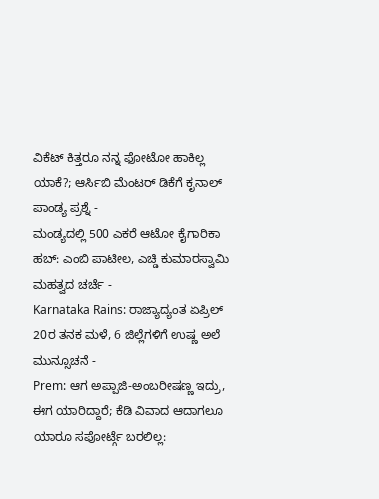ವಿಕೆಟ್ ಕಿತ್ತರೂ ನನ್ನ ಫೋಟೋ ಹಾಕಿಲ್ಲ ಯಾಕೆ?; ಆರ್ಸಿಬಿ ಮೆಂಟರ್ ಡಿಕೆಗೆ ಕೃನಾಲ್ ಪಾಂಡ್ಯ ಪ್ರಶ್ನೆ -
ಮಂಡ್ಯದಲ್ಲಿ 500 ಎಕರೆ ಆಟೋ ಕೈಗಾರಿಕಾ ಹಬ್: ಎಂಬಿ ಪಾಟೀಲ, ಎಚ್ಡಿ ಕುಮಾರಸ್ವಾಮಿ ಮಹತ್ವದ ಚರ್ಚೆ -
Karnataka Rains: ರಾಜ್ಯಾದ್ಯಂತ ಏಪ್ರಿಲ್ 20ರ ತನಕ ಮಳೆ, 6 ಜಿಲ್ಲೆಗಳಿಗೆ ಉಷ್ಣ ಅಲೆ ಮುನ್ಸೂಚನೆ -
Prem: ಆಗ ಅಪ್ಪಾಜಿ-ಅಂಬರೀಷಣ್ಣ ಇದ್ರು, ಈಗ ಯಾರಿದ್ದಾರೆ; ಕೆಡಿ ವಿವಾದ ಆದಾಗಲೂ ಯಾರೂ ಸಪೋರ್ಟ್ಗೆ ಬರಲಿಲ್ಲ: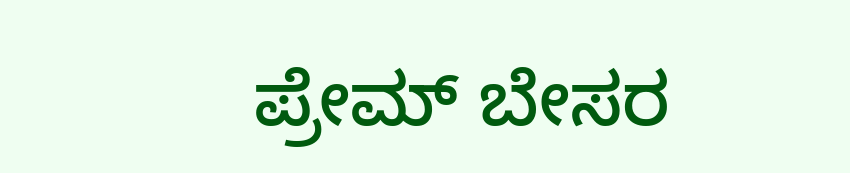ಪ್ರೇಮ್ ಬೇಸರ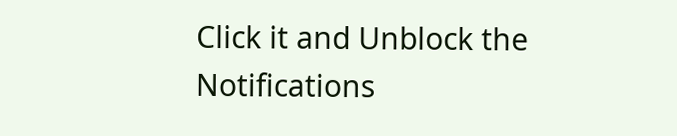Click it and Unblock the Notifications